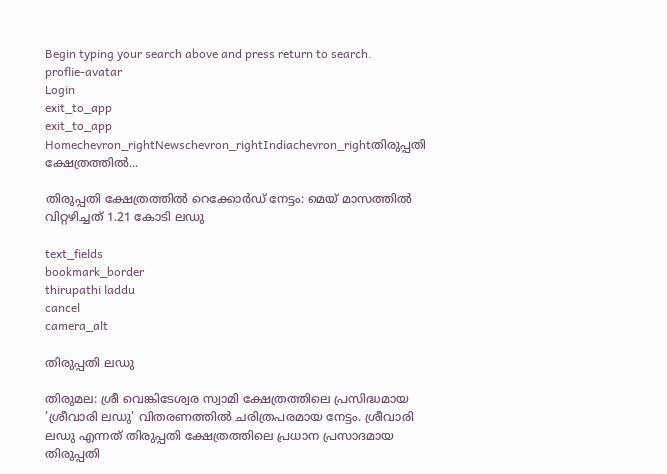Begin typing your search above and press return to search.
proflie-avatar
Login
exit_to_app
exit_to_app
Homechevron_rightNewschevron_rightIndiachevron_rightതിരുപ്പതി ക്ഷേത്രത്തിൽ...

തിരുപ്പതി ക്ഷേത്രത്തിൽ റെക്കോർഡ് നേട്ടം: മെയ് മാസത്തിൽ വിറ്റഴിച്ചത് 1.21 കോടി ലഡു

text_fields
bookmark_border
thirupathi laddu
cancel
camera_alt

തിരുപ്പതി ലഡു

തിരുമല: ശ്രീ വെങ്കിടേശ്വര സ്വാമി ക്ഷേത്രത്തിലെ പ്രസിദ്ധമായ 'ശ്രീവാരി ലഡു' വിതരണത്തിൽ ചരിത്രപരമായ നേട്ടം. ശ്രീവാരി ലഡു എന്നത് തിരുപ്പതി ക്ഷേത്രത്തിലെ പ്രധാന പ്രസാദമായ തിരുപ്പതി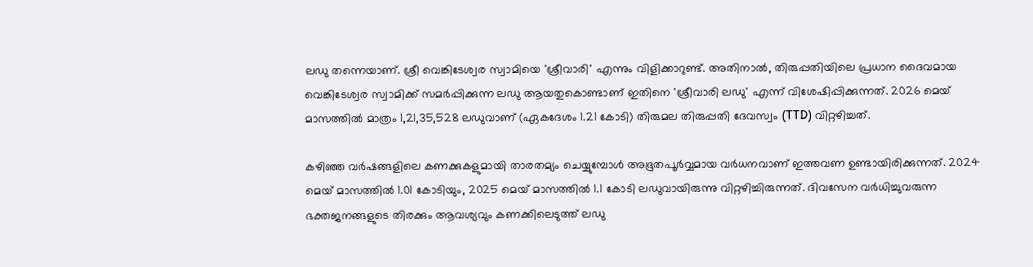ലഡു തന്നെയാണ്. ശ്രീ വെങ്കിടേശ്വര സ്വാമിയെ 'ശ്രീവാരി' എന്നും വിളിക്കാറുണ്ട്. അതിനാൽ, തിരുപ്പതിയിലെ പ്രധാന ദൈവമായ വെങ്കിടേശ്വര സ്വാമിക്ക് സമർപ്പിക്കുന്ന ലഡു ആയതുകൊണ്ടാണ് ഇതിനെ 'ശ്രീവാരി ലഡു' എന്ന് വിശേഷിപ്പിക്കുന്നത്. 2026 മെയ് മാസത്തിൽ മാത്രം 1,21,35,528 ലഡുവാണ് (ഏകദേശം 1.21 കോടി) തിരുമല തിരുപ്പതി ദേവസ്വം (TTD) വിറ്റഴിച്ചത്.

കഴിഞ്ഞ വർഷങ്ങളിലെ കണക്കുകളുമായി താരതമ്യം ചെയ്യുമ്പോൾ അഭൂതപൂർവ്വമായ വർധനവാണ് ഇത്തവണ ഉണ്ടായിരിക്കുന്നത്. 2024 മെയ് മാസത്തിൽ 1.01 കോടിയും, 2025 മെയ് മാസത്തിൽ 1.1 കോടി ലഡുവായിരുന്നു വിറ്റഴിച്ചിരുന്നത്. ദിവസേന വർധിച്ചുവരുന്ന ഭക്തജനങ്ങളുടെ തിരക്കും ആവശ്യവും കണക്കിലെടുത്ത് ലഡു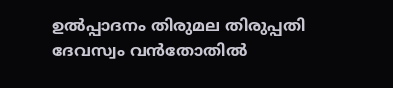ഉൽപ്പാദനം തിരുമല തിരുപ്പതി ദേവസ്വം വൻതോതിൽ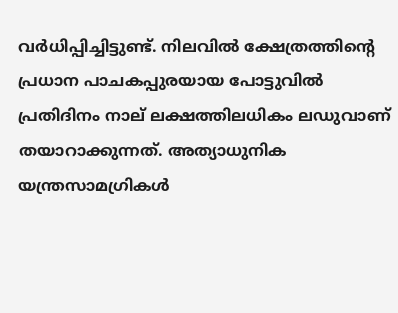വർധിപ്പിച്ചിട്ടുണ്ട്. നിലവിൽ ക്ഷേത്രത്തിന്റെ പ്രധാന പാചകപ്പുരയായ പോട്ടുവിൽ പ്രതിദിനം നാല് ലക്ഷത്തിലധികം ലഡുവാണ് തയാറാക്കുന്നത്. അത്യാധുനിക യന്ത്രസാമഗ്രികൾ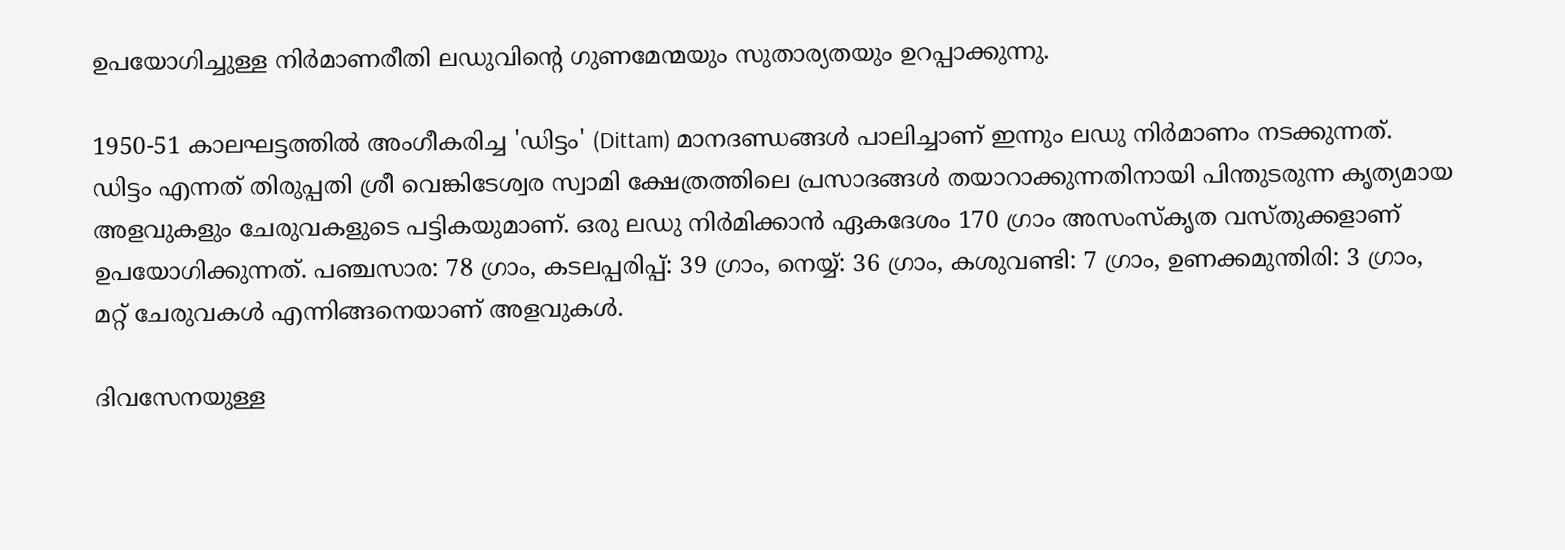ഉപയോഗിച്ചുള്ള നിർമാണരീതി ലഡുവിന്റെ ഗുണമേന്മയും സുതാര്യതയും ഉറപ്പാക്കുന്നു.

1950-51 കാലഘട്ടത്തിൽ അംഗീകരിച്ച 'ഡിട്ടം' (Dittam) മാനദണ്ഡങ്ങൾ പാലിച്ചാണ് ഇന്നും ലഡു നിർമാണം നടക്കുന്നത്. ഡിട്ടം എന്നത് തിരുപ്പതി ശ്രീ വെങ്കിടേശ്വര സ്വാമി ക്ഷേത്രത്തിലെ പ്രസാദങ്ങൾ തയാറാക്കുന്നതിനായി പിന്തുടരുന്ന കൃത്യമായ അളവുകളും ചേരുവകളുടെ പട്ടികയുമാണ്. ഒരു ലഡു നിർമിക്കാൻ ഏകദേശം 170 ഗ്രാം അസംസ്‌കൃത വസ്തുക്കളാണ് ഉപയോഗിക്കുന്നത്. പഞ്ചസാര: 78 ഗ്രാം, കടലപ്പരിപ്പ്: 39 ഗ്രാം, നെയ്യ്: 36 ഗ്രാം, കശുവണ്ടി: 7 ഗ്രാം, ഉണക്കമുന്തിരി: 3 ഗ്രാം, മറ്റ് ചേരുവകൾ എന്നിങ്ങനെയാണ് അളവുകൾ.

ദിവസേനയുള്ള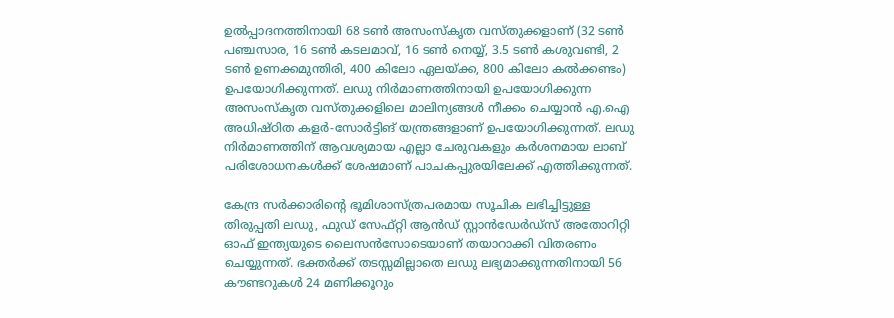ഉൽപ്പാദനത്തിനായി 68 ടൺ അസംസ്‌കൃത വസ്തുക്കളാണ് (32 ടൺ പഞ്ചസാര, 16 ടൺ കടലമാവ്, 16 ടൺ നെയ്യ്, 3.5 ടൺ കശുവണ്ടി, 2 ടൺ ഉണക്കമുന്തിരി, 400 കിലോ ഏലയ്ക്ക, 800 കിലോ കൽക്കണ്ടം) ഉപയോഗിക്കുന്നത്. ലഡു നിർമാണത്തിനായി ഉപയോഗിക്കുന്ന അസംസ്‌കൃത വസ്തുക്കളിലെ മാലിന്യങ്ങൾ നീക്കം ചെയ്യാൻ എ.ഐ അധിഷ്ഠിത കളർ-സോർട്ടിങ് യന്ത്രങ്ങളാണ് ഉപയോഗിക്കുന്നത്. ലഡു നിർമാണത്തിന് ആവശ്യമായ എല്ലാ ചേരുവകളും കർശനമായ ലാബ് പരിശോധനകൾക്ക് ശേഷമാണ് പാചകപ്പുരയിലേക്ക് എത്തിക്കുന്നത്.

കേന്ദ്ര സർക്കാരിന്റെ ഭൂമിശാസ്ത്രപരമായ സൂചിക ലഭിച്ചിട്ടുള്ള തിരുപ്പതി ലഡു, ഫുഡ് സേഫ്റ്റി ആൻഡ് സ്റ്റാൻഡേർഡ്‌സ് അതോറിറ്റി ഓഫ് ഇന്ത്യയുടെ ലൈസൻസോടെയാണ് തയാറാക്കി വിതരണം ചെയ്യുന്നത്. ഭക്തർക്ക് തടസ്സമില്ലാതെ ലഡു ലഭ്യമാക്കുന്നതിനായി 56 കൗണ്ടറുകൾ 24 മണിക്കൂറും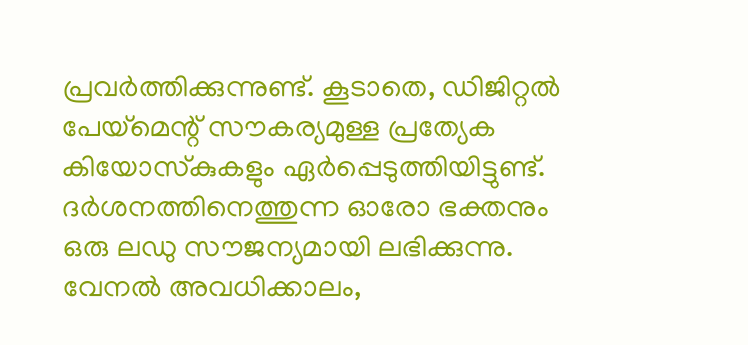പ്രവർത്തിക്കുന്നുണ്ട്. കൂടാതെ, ഡിജിറ്റൽ പേയ്‌മെന്റ് സൗകര്യമുള്ള പ്രത്യേക കിയോസ്‌കുകളും ഏർപ്പെടുത്തിയിട്ടുണ്ട്. ദർശനത്തിനെത്തുന്ന ഓരോ ഭക്തനും ഒരു ലഡു സൗജന്യമായി ലഭിക്കുന്നു. വേനൽ അവധിക്കാലം,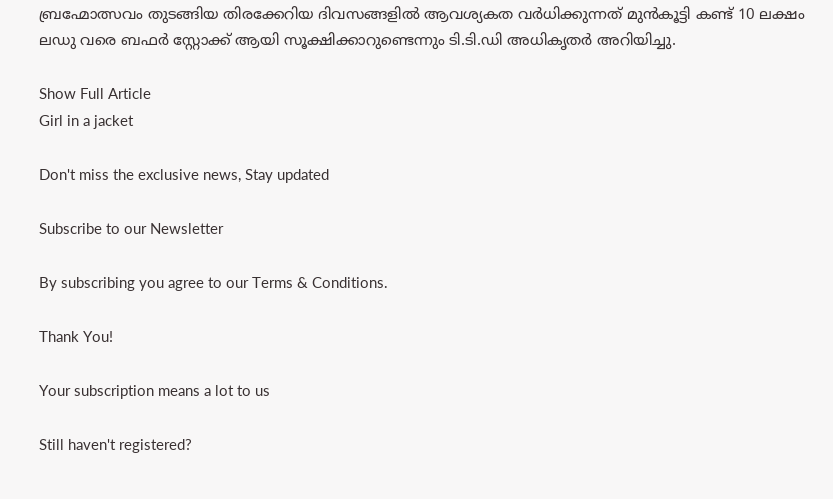ബ്രഹ്മോത്സവം തുടങ്ങിയ തിരക്കേറിയ ദിവസങ്ങളിൽ ആവശ്യകത വർധിക്കുന്നത് മുൻകൂട്ടി കണ്ട് 10 ലക്ഷം ലഡു വരെ ബഫർ സ്റ്റോക്ക് ആയി സൂക്ഷിക്കാറുണ്ടെന്നും ടി.ടി.ഡി അധികൃതർ അറിയിച്ചു.

Show Full Article
Girl in a jacket

Don't miss the exclusive news, Stay updated

Subscribe to our Newsletter

By subscribing you agree to our Terms & Conditions.

Thank You!

Your subscription means a lot to us

Still haven't registered?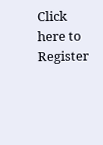Click here to Register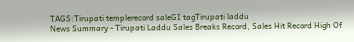TAGS:Tirupati templerecord saleGI tagTirupati laddu
News Summary - Tirupati Laddu Sales Breaks Record, Sales Hit Record High Of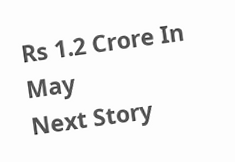Rs 1.2 Crore In May
Next Story